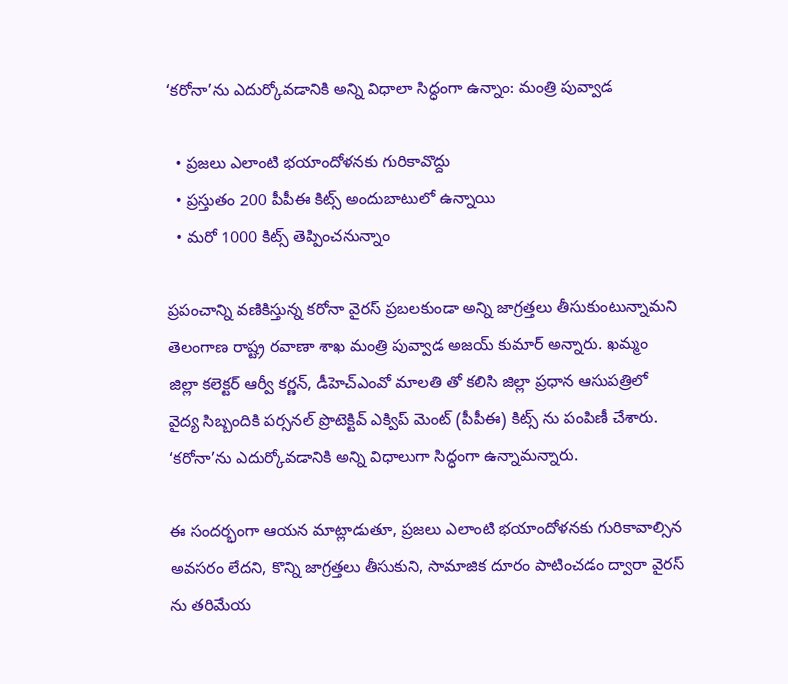‘కరోనా’ను ఎదుర్కోవడానికి అన్ని విధాలా సిద్ధంగా ఉన్నాం: మంత్రి పువ్వాడ

  • ప్రజలు ఎలాంటి భయాందోళనకు గురికావొద్దు
  • ప్రస్తుతం 200 పీపీఈ కిట్స్ అందుబాటులో ఉన్నాయి
  • మరో 1000 కిట్స్ తెప్పించనున్నాం

ప్రపంచాన్ని వణికిస్తున్న కరోనా వైరస్ ప్రబలకుండా అన్ని జాగ్రత్తలు తీసుకుంటున్నామని తెలంగాణ రాష్ట్ర రవాణా శాఖ మంత్రి పువ్వాడ అజయ్ కుమార్ అన్నారు. ఖమ్మం  జిల్లా కలెక్టర్ ఆర్వీ కర్ణన్, డీహెచ్ఎంవో మాలతి తో కలిసి జిల్లా ప్రధాన ఆసుపత్రిలో వైద్య సిబ్బందికి పర్సనల్ ప్రొటెక్టివ్ ఎక్విప్ మెంట్ (పీపీఈ) కిట్స్ ను పంపిణీ చేశారు. ‘కరోనా’ను ఎదుర్కోవడానికి అన్ని విధాలుగా సిద్ధంగా ఉన్నామన్నారు.

ఈ సందర్భంగా ఆయన మాట్లాడుతూ, ప్రజలు ఎలాంటి భయాందోళనకు గురికావాల్సిన అవసరం లేదని, కొన్ని జాగ్రత్తలు తీసుకుని, సామాజిక దూరం పాటించడం ద్వారా వైరస్ ను తరిమేయ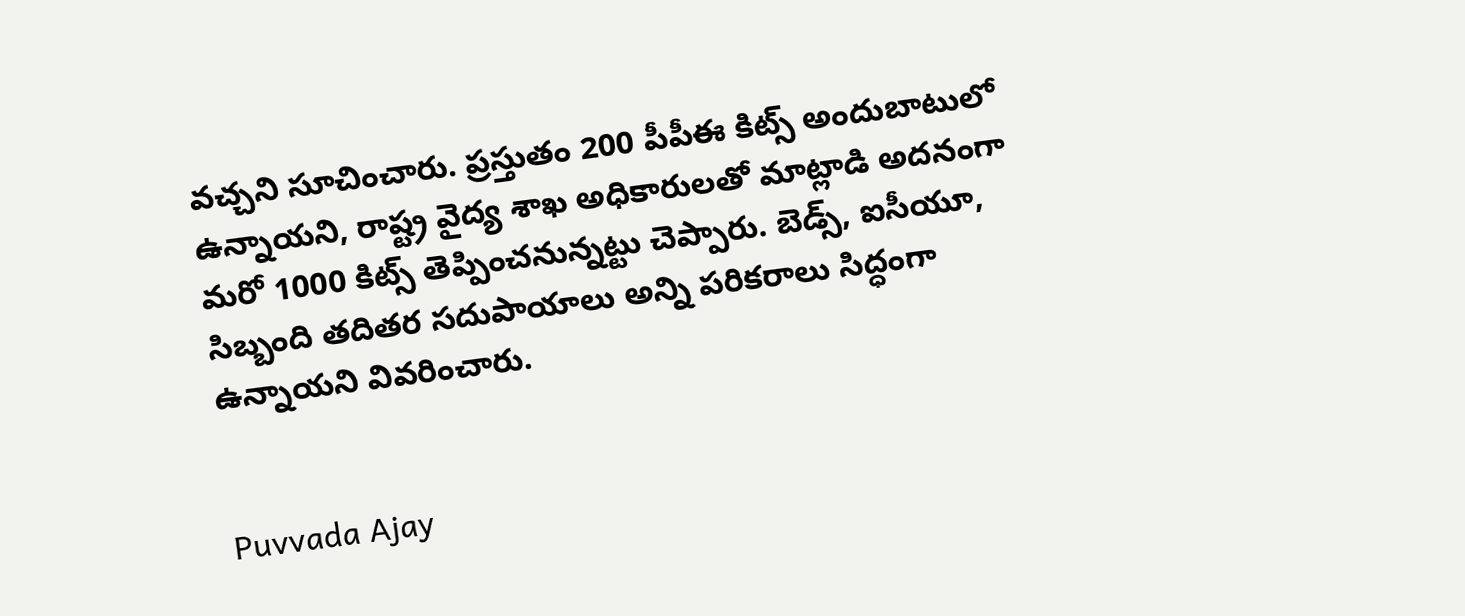వచ్చని సూచించారు. ప్రస్తుతం 200 పీపీఈ కిట్స్ అందుబాటులో ఉన్నాయని, రాష్ట్ర వైద్య శాఖ అధికారులతో మాట్లాడి అదనంగా మరో 1000 కిట్స్ తెప్పించనున్నట్టు చెప్పారు. బెడ్స్, ఐసీయూ, సిబ్బంది తదితర సదుపాయాలు అన్ని పరికరాలు సిద్ధంగా ఉన్నాయని వివరించారు.


Puvvada Ajay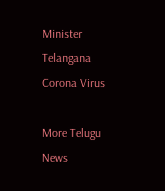Minister
Telangana
Corona Virus

More Telugu News